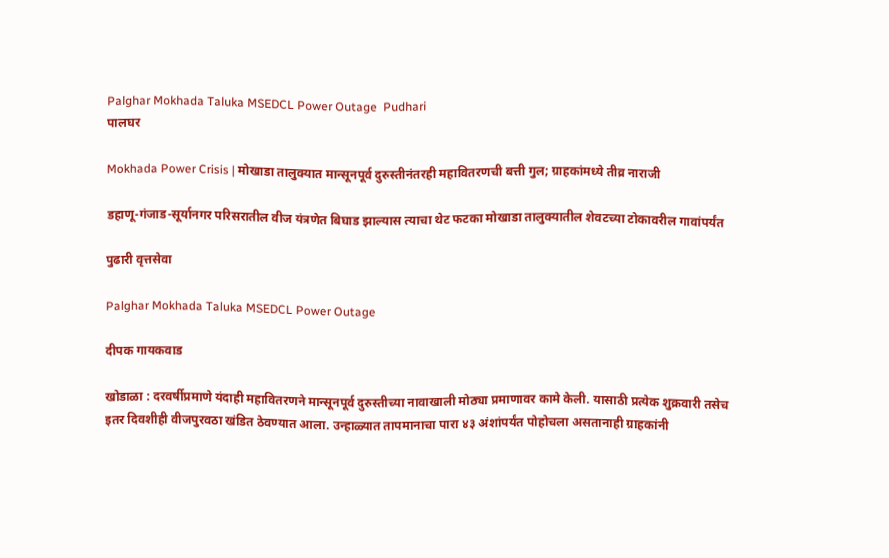Palghar Mokhada Taluka MSEDCL Power Outage  Pudhari
पालघर

Mokhada Power Crisis | मोखाडा तालुक्यात मान्सूनपूर्व दुरुस्तीनंतरही महावितरणची बत्ती गुल; ग्राहकांमध्ये तीव्र नाराजी

डहाणू-गंजाड-सूर्यानगर परिसरातील वीज यंत्रणेत बिघाड झाल्यास त्याचा थेट फटका मोखाडा तालुक्यातील शेवटच्या टोकावरील गावांपर्यंत

पुढारी वृत्तसेवा

Palghar Mokhada Taluka MSEDCL Power Outage

दीपक गायकवाड

खोडाळा : दरवर्षीप्रमाणे यंदाही महावितरणने मान्सूनपूर्व दुरुस्तीच्या नावाखाली मोठ्या प्रमाणावर कामे केली. यासाठी प्रत्येक शुक्रवारी तसेच इतर दिवशीही वीजपुरवठा खंडित ठेवण्यात आला. उन्हाळ्यात तापमानाचा पारा ४३ अंशांपर्यंत पोहोचला असतानाही ग्राहकांनी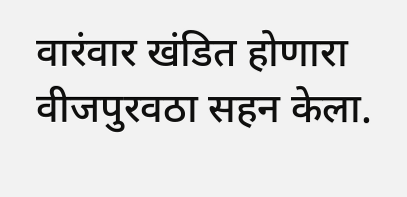वारंवार खंडित होणारा वीजपुरवठा सहन केला.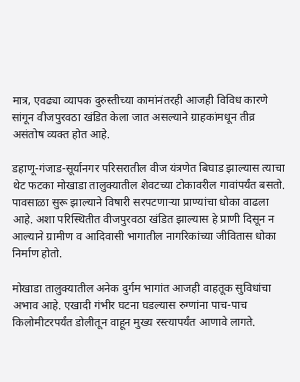मात्र, एवढ्या व्यापक दुरुस्तीच्या कामांनंतरही आजही विविध कारणे सांगून वीजपुरवठा खंडित केला जात असल्याने ग्राहकांमधून तीव्र असंतोष व्यक्त होत आहे.

डहाणू-गंजाड-सूर्यानगर परिसरातील वीज यंत्रणेत बिघाड झाल्यास त्याचा थेट फटका मोखाडा तालुक्यातील शेवटच्या टोकावरील गावांपर्यंत बसतो. पावसाळा सुरू झाल्याने विषारी सरपटणाऱ्या प्राण्यांचा धोका वाढला आहे. अशा परिस्थितीत वीजपुरवठा खंडित झाल्यास हे प्राणी दिसून न आल्याने ग्रामीण व आदिवासी भागातील नागरिकांच्या जीवितास धोका निर्माण होतो.

मोखाडा तालुक्यातील अनेक दुर्गम भागांत आजही वाहतूक सुविधांचा अभाव आहे. एखादी गंभीर घटना घडल्यास रुग्णांना पाच-पाच किलोमीटरपर्यंत डोलीतून वाहून मुख्य रस्त्यापर्यंत आणावे लागते.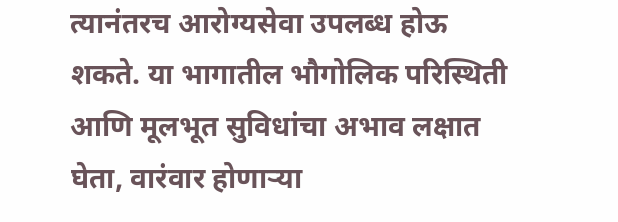त्यानंतरच आरोग्यसेवा उपलब्ध होऊ शकते. या भागातील भौगोलिक परिस्थिती आणि मूलभूत सुविधांचा अभाव लक्षात घेता, वारंवार होणाऱ्या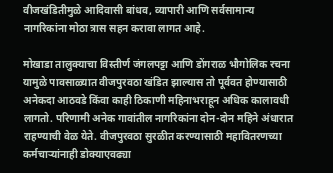वीजखंडितीमुळे आदिवासी बांधव, व्यापारी आणि सर्वसामान्य नागरिकांना मोठा त्रास सहन करावा लागत आहे.

मोखाडा तालुक्याचा विस्तीर्ण जंगलपट्टा आणि डोंगराळ भौगोलिक रचना यामुळे पावसाळ्यात वीजपुरवठा खंडित झाल्यास तो पूर्ववत होण्यासाठी अनेकदा आठवडे किंवा काही ठिकाणी महिनाभराहून अधिक कालावधी लागतो. परिणामी अनेक गावांतील नागरिकांना दोन-दोन महिने अंधारात राहण्याची वेळ येते. वीजपुरवठा सुरळीत करण्यासाठी महावितरणच्या कर्मचाऱ्यांनाही डोक्याएवढ्या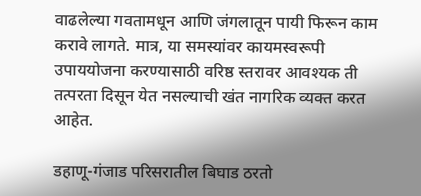वाढलेल्या गवतामधून आणि जंगलातून पायी फिरून काम करावे लागते. मात्र, या समस्यांवर कायमस्वरूपी उपाययोजना करण्यासाठी वरिष्ठ स्तरावर आवश्यक ती तत्परता दिसून येत नसल्याची खंत नागरिक व्यक्त करत आहेत.

डहाणू-गंजाड परिसरातील बिघाड ठरतो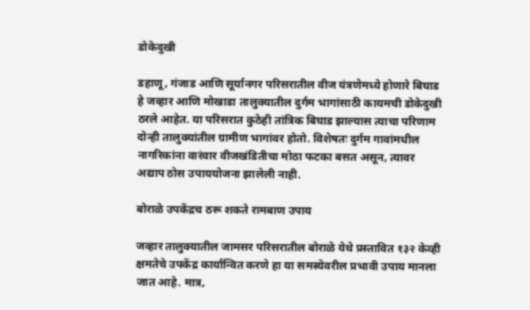डोकेदुखी

डहाणू, गंजाड आणि सूर्यानगर परिसरातील वीज यंत्रणेमध्ये होणारे बिघाड हे जव्हार आणि मोखाडा तालुक्यातील दुर्गम भागांसाठी कायमची डोकेदुखी ठरले आहेत. या परिसरात कुठेही तांत्रिक बिघाड झाल्यास त्याचा परिणाम दोन्ही तालुक्यांतील ग्रामीण भागांवर होतो. विशेषतः दुर्गम गावांमधील नागरिकांना वारंवार वीजखंडितीचा मोठा फटका बसत असून, त्यावर अद्याप ठोस उपाययोजना झालेली नाही.

बोराळे उपकेंद्रच ठरू शकते रामबाण उपाय

जव्हार तालुक्यातील जामसर परिसरातील बोराळे येथे प्रस्तावित १३२ केव्ही क्षमतेचे उपकेंद्र कार्यान्वित करणे हा या समस्येवरील प्रभावी उपाय मानला जात आहे. मात्र,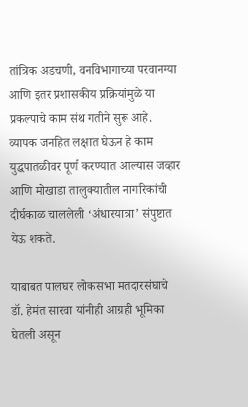तांत्रिक अडचणी, वनविभागाच्या परवानग्या आणि इतर प्रशासकीय प्रक्रियांमुळे या प्रकल्पाचे काम संथ गतीने सुरू आहे. व्यापक जनहित लक्षात घेऊन हे काम युद्धपातळीवर पूर्ण करण्यात आल्यास जव्हार आणि मोखाडा तालुक्यातील नागरिकांची दीर्घकाळ चाललेली ‘अंधारयात्रा’ संपुष्टात येऊ शकते.

याबाबत पालघर लोकसभा मतदारसंघाचे डॉ. हेमंत सारवा यांनीही आग्रही भूमिका घेतली असून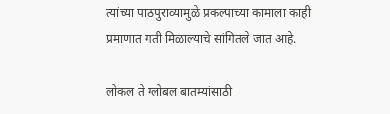त्यांच्या पाठपुराव्यामुळे प्रकल्पाच्या कामाला काही प्रमाणात गती मिळाल्याचे सांगितले जात आहे.

लोकल ते ग्लोबल बातम्यांसाठी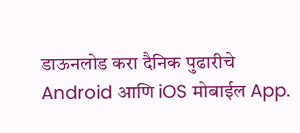डाऊनलोड करा दैनिक पुढारीचे Android आणि iOS मोबाईल App.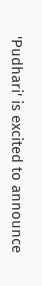'Pudhari' is excited to announce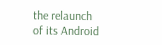the relaunch of its Android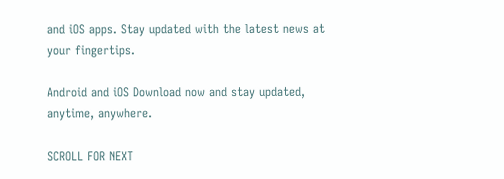and iOS apps. Stay updated with the latest news at your fingertips.

Android and iOS Download now and stay updated, anytime, anywhere.

SCROLL FOR NEXT